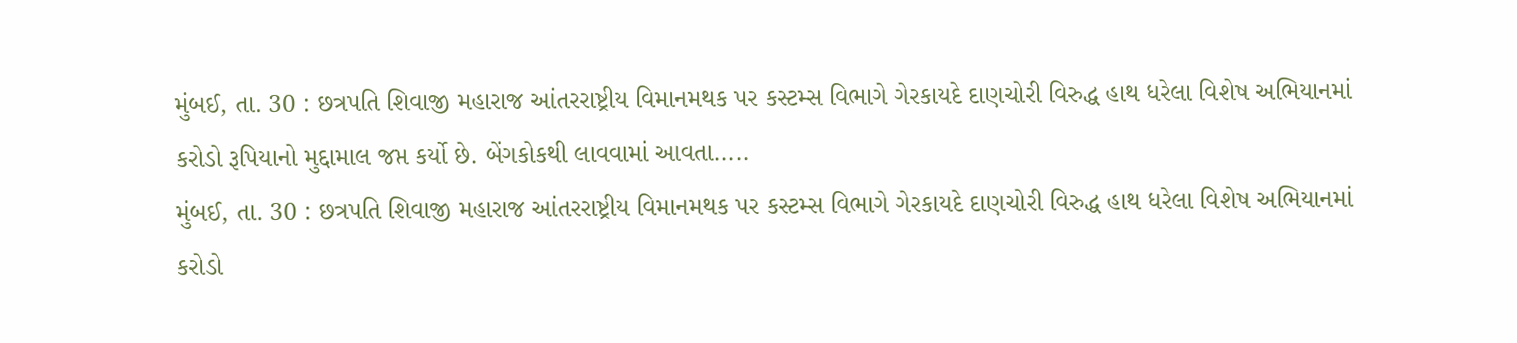મુંબઈ, તા. 30 : છત્રપતિ શિવાજી મહારાજ આંતરરાષ્ટ્રીય વિમાનમથક પર કસ્ટમ્સ વિભાગે ગેરકાયદે દાણચોરી વિરુદ્ધ હાથ ધરેલા વિશેષ અભિયાનમાં કરોડો રૂપિયાનો મુદ્દામાલ જપ્ત કર્યો છે. બેંગકોકથી લાવવામાં આવતા.....
મુંબઈ, તા. 30 : છત્રપતિ શિવાજી મહારાજ આંતરરાષ્ટ્રીય વિમાનમથક પર કસ્ટમ્સ વિભાગે ગેરકાયદે દાણચોરી વિરુદ્ધ હાથ ધરેલા વિશેષ અભિયાનમાં કરોડો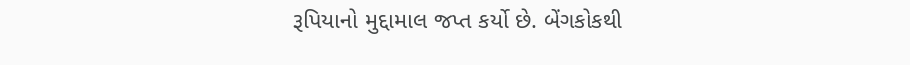રૂપિયાનો મુદ્દામાલ જપ્ત કર્યો છે. બેંગકોકથી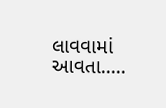લાવવામાં આવતા.....